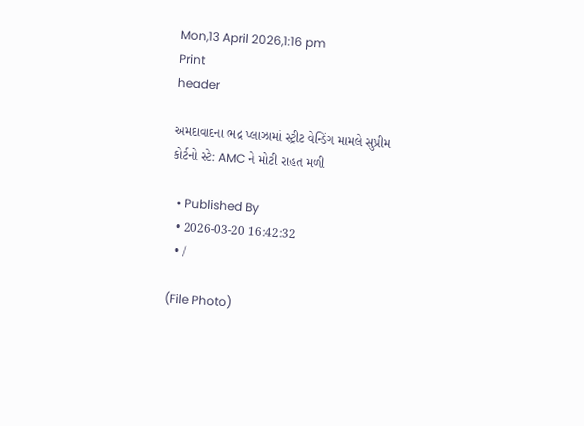Mon,13 April 2026,1:16 pm
Print
header

અમદાવાદના ભદ્ર પ્લાઝામાં સ્ટ્રીટ વેન્ડિંગ મામલે સુપ્રીમ કોર્ટનો સ્ટે: AMC ને મોટી રાહત મળી

  • Published By
  • 2026-03-20 16:42:32
  • /

(File Photo)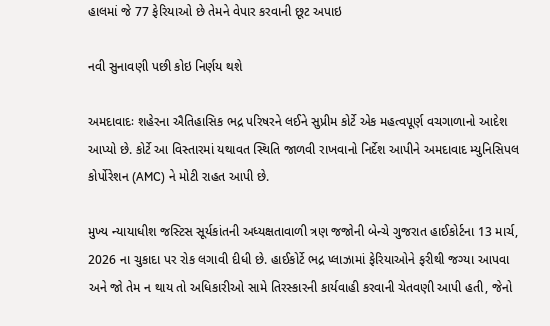હાલમાં જે 77 ફેરિયાઓ છે તેમને વેપાર કરવાની છૂટ અપાઇ

નવી સુનાવણી પછી કોઇ નિર્ણય થશે

અમદાવાદઃ શહેરના ઐતિહાસિક ભદ્ર પરિષરને લઈને સુપ્રીમ કોર્ટે એક મહત્વપૂર્ણ વચગાળાનો આદેશ આપ્યો છે. કોર્ટે આ વિસ્તારમાં યથાવત સ્થિતિ જાળવી રાખવાનો નિર્દેશ આપીને અમદાવાદ મ્યુનિસિપલ કોર્પોરેશન (AMC) ને મોટી રાહત આપી છે.

મુખ્ય ન્યાયાધીશ જસ્ટિસ સૂર્યકાંતની અધ્યક્ષતાવાળી ત્રણ જજોની બેન્ચે ગુજરાત હાઈકોર્ટના 13 માર્ચ, 2026 ના ચુકાદા પર રોક લગાવી દીધી છે. હાઈકોર્ટે ભદ્ર પ્લાઝામાં ફેરિયાઓને ફરીથી જગ્યા આપવા અને જો તેમ ન થાય તો અધિકારીઓ સામે તિરસ્કારની કાર્યવાહી કરવાની ચેતવણી આપી હતી, જેનો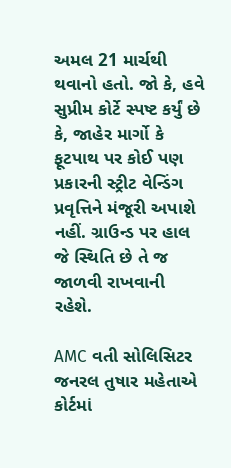અમલ 21 માર્ચથી થવાનો હતો. જો કે, હવે સુપ્રીમ કોર્ટે સ્પષ્ટ કર્યું છે કે, જાહેર માર્ગો કે ફૂટપાથ પર કોઈ પણ પ્રકારની સ્ટ્રીટ વેન્ડિંગ પ્રવૃત્તિને મંજૂરી અપાશે નહીં. ગ્રાઉન્ડ પર હાલ જે સ્થિતિ છે તે જ જાળવી રાખવાની રહેશે.

AMC વતી સોલિસિટર જનરલ તુષાર મહેતાએ કોર્ટમાં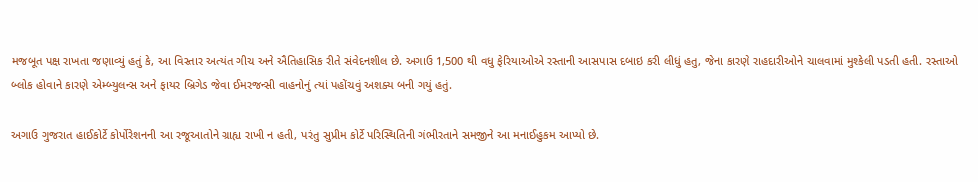મજબૂત પક્ષ રાખતા જણાવ્યું હતું કે, આ વિસ્તાર અત્યંત ગીચ અને ઐતિહાસિક રીતે સંવેદનશીલ છે. અગાઉ 1,500 થી વધુ ફેરિયાઓએ રસ્તાની આસપાસ દબાઇ કરી લીધું હતુ, જેના કારણે રાહદારીઓને ચાલવામાં મુશ્કેલી પડતી હતી. રસ્તાઓ બ્લોક હોવાને કારણે એમ્બ્યુલન્સ અને ફાયર બ્રિગેડ જેવા ઈમરજન્સી વાહનોનું ત્યાં પહોંચવું અશક્ય બની ગયું હતું.

અગાઉ ગુજરાત હાઈકોર્ટે કોર્પોરેશનની આ રજૂઆતોને ગ્રાહ્ય રાખી ન હતી, પરંતુ સુપ્રીમ કોર્ટે પરિસ્થિતિની ગંભીરતાને સમજીને આ મનાઈહુકમ આપ્યો છે.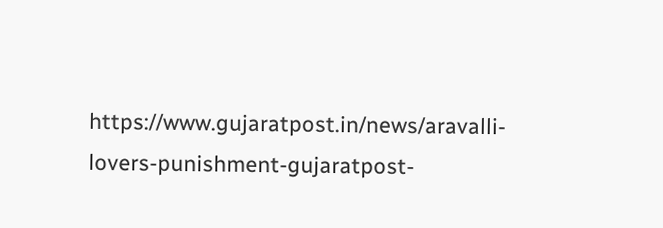https://www.gujaratpost.in/news/aravalli-lovers-punishment-gujaratpost-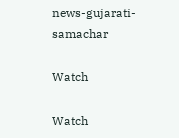news-gujarati-samachar

Watch

Watch